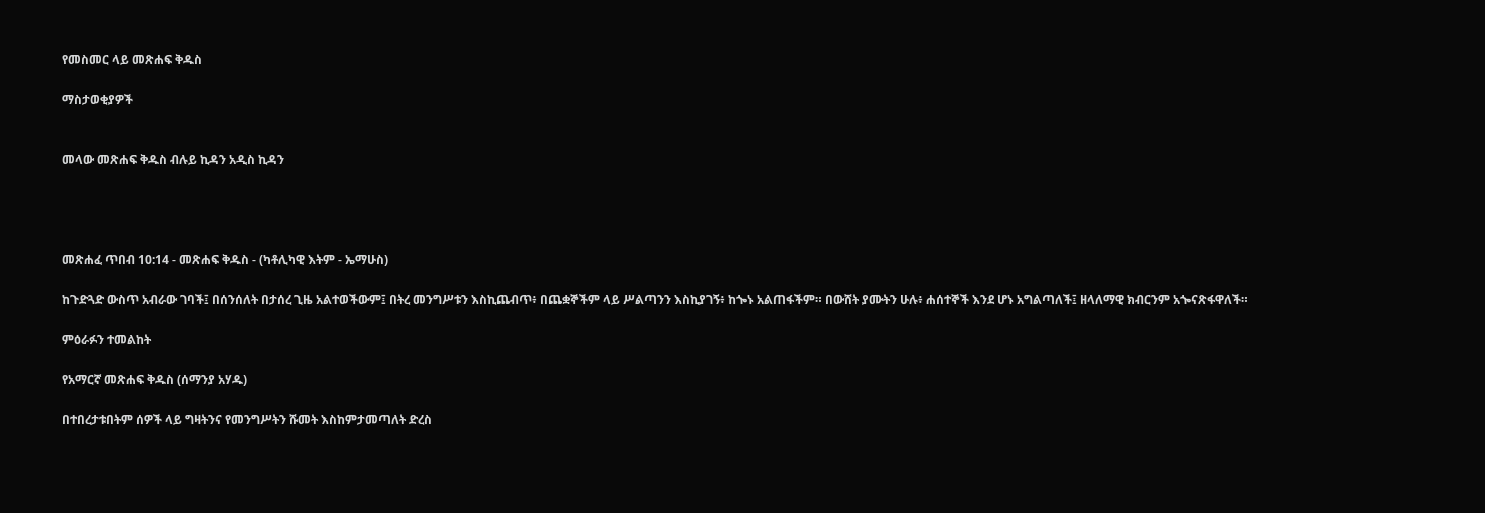የመስመር ላይ መጽሐፍ ቅዱስ

ማስታወቂያዎች


መላው መጽሐፍ ቅዱስ ብሉይ ኪዳን አዲስ ኪዳን




መጽሐፈ ጥበብ 10:14 - መጽሐፍ ቅዱስ - (ካቶሊካዊ እትም - ኤማሁስ)

ከጉድጓድ ውስጥ አብራው ገባች፤ በሰንሰለት በታሰረ ጊዜ አልተወችውም፤ በትረ መንግሥቱን እስኪጨብጥ፥ በጨቋኞችም ላይ ሥልጣንን እስኪያገኝ፥ ከጐኑ አልጠፋችም። በውሸት ያሙትን ሁሉ፥ ሐሰተኞች እንደ ሆኑ አግልጣለች፤ ዘላለማዊ ክብርንም አጐናጽፋዋለች።

ምዕራፉን ተመልከት

የአማርኛ መጽሐፍ ቅዱስ (ሰማንያ አሃዱ)

በተበረታቱበትም ሰዎች ላይ ግዛትንና የመንግሥትን ሹመት እስከምታመጣለት ድረስ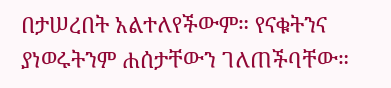በታሠረበት አልተለየችውም። የናቁትንና ያነወሩትንም ሐሰታቸውን ገለጠችባቸው።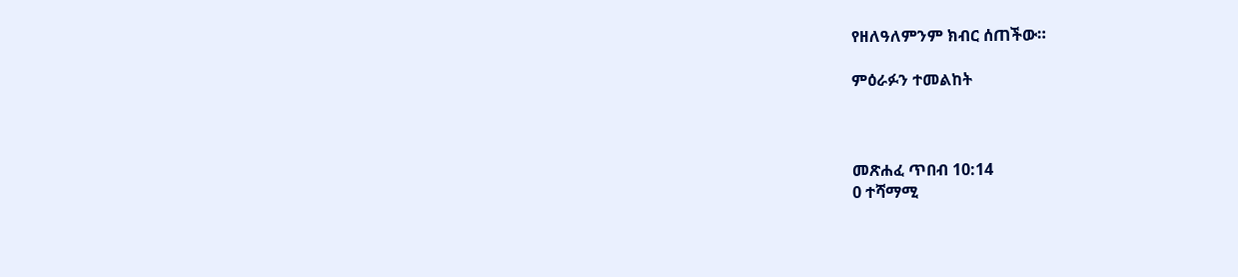የዘለዓለምንም ክብር ሰጠችው።

ምዕራፉን ተመልከት



መጽሐፈ ጥበብ 10:14
0 ተሻማሚ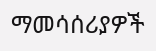ማመሳሰሪያዎች